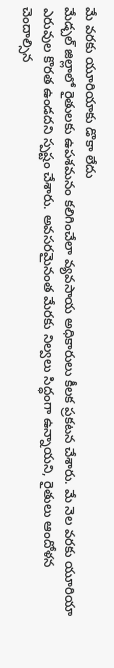మే వరకు యూరియాకు డొకా లేదు
మేడ్చల్ జిల్లాలో రైతులకు ఉపశమనం కలిగించేలా వ్యవసాయ అధికారులు కీలక ప్రకటన చేశారు. మే నెల వరకు యూరియా ఎరువుల కొరత ఉండదని స్పష్టం చేశారు. అవసరమైనంత మేరకు నిల్వలు సిద్ధంగా ఉన్నాయని, రైతులు ఆందోళన చెందాల్సిన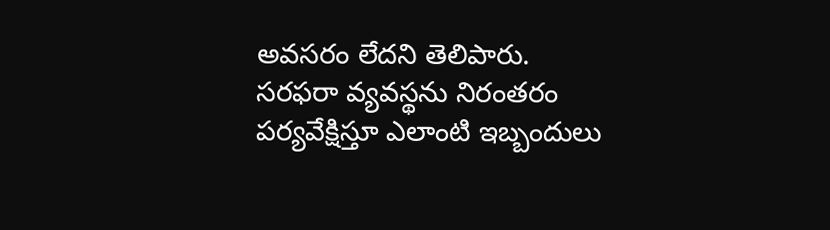అవసరం లేదని తెలిపారు. సరఫరా వ్యవస్థను నిరంతరం పర్యవేక్షిస్తూ ఎలాంటి ఇబ్బందులు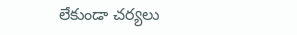లేకుండా చర్యలు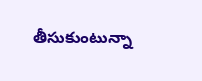తీసుకుంటున్నా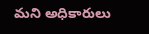మని అధికారులు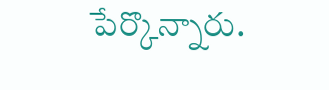పేర్కొన్నారు.